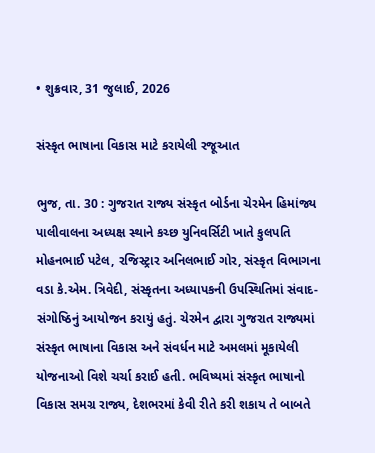• શુક્રવાર, 31 જુલાઈ, 2026

સંસ્કૃત ભાષાના વિકાસ માટે કરાયેલી રજૂઆત

ભુજ, તા. 30 : ગુજરાત રાજ્ય સંસ્કૃત બોર્ડના ચેરમેન હિમાંજ્ય પાલીવાલના અધ્યક્ષ સ્થાને કચ્છ યુનિવર્સિટી ખાતે કુલપતિ મોહનભાઈ પટેલ, રજિસ્ટ્રાર અનિલભાઈ ગોર, સંસ્કૃત વિભાગના વડા કે.એમ. ત્રિવેદી, સંસ્કૃતના અધ્યાપકની ઉપસ્થિતિમાં સંવાદ-સંગોષ્ઠિનું આયોજન કરાયું હતું. ચેરમેન દ્વારા ગુજરાત રાજ્યમાં સંસ્કૃત ભાષાના વિકાસ અને સંવર્ધન માટે અમલમાં મૂકાયેલી યોજનાઓ વિશે ચર્ચા કરાઈ હતી. ભવિષ્યમાં સંસ્કૃત ભાષાનો વિકાસ સમગ્ર રાજ્ય, દેશભરમાં કેવી રીતે કરી શકાય તે બાબતે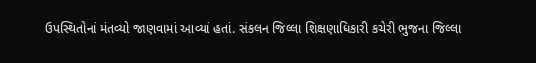ઉપસ્થિતોનાં મંતવ્યો જાણવામાં આવ્યાં હતાં. સંકલન જિલ્લા શિક્ષણાધિકારી કચેરી ભુજના જિલ્લા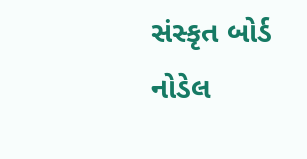સંસ્કૃત બોર્ડ નોડેલ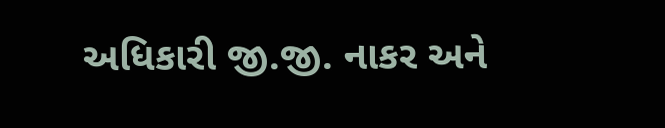અધિકારી જી.જી. નાકર અને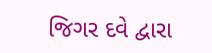જિગર દવે દ્વારા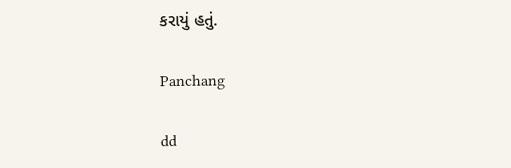કરાયું હતું.

Panchang

dd